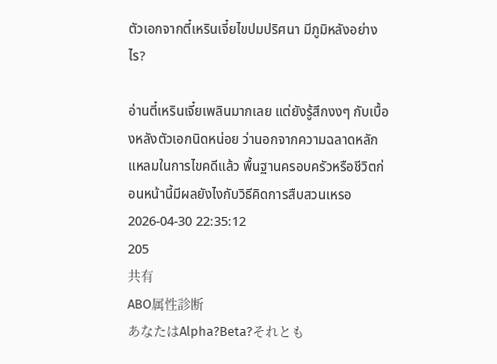ตัวเอกจากตี๋เหรินเจี๋ยไขปมปริศนา มีภูมิหลังอย่างไร?

อ่านตี๋เหรินเจี๋ยเพลินมากเลย แต่ยังรู้สึกงงๆ กับเบื้องหลังตัวเอกนิดหน่อย ว่านอกจากความฉลาดหลักแหลมในการไขคดีแล้ว พื้นฐานครอบครัวหรือชีวิตก่อนหน้านี้มีผลยังไงกับวิธีคิดการสืบสวนเหรอ
2026-04-30 22:35:12
205
共有
ABO属性診断
あなたはAlpha?Beta?それとも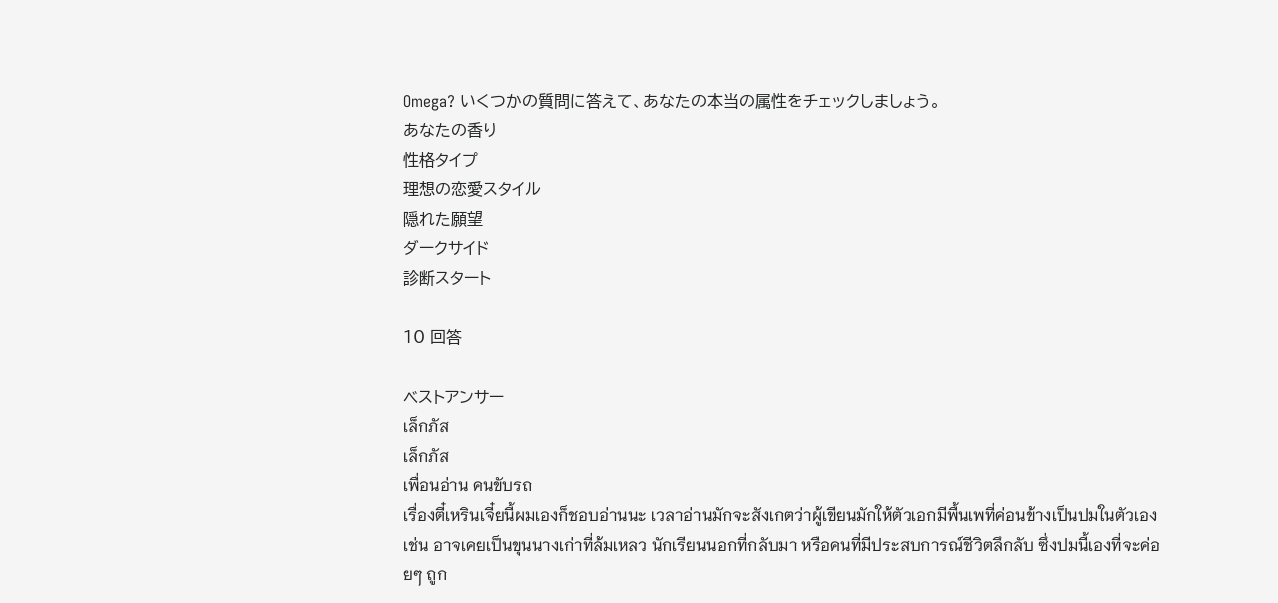Omega? いくつかの質問に答えて、あなたの本当の属性をチェックしましょう。
あなたの香り
性格タイプ
理想の恋愛スタイル
隠れた願望
ダークサイド
診断スタート

10 回答

ベストアンサー
เล็กภัส
เล็กภัส
เพื่อนอ่าน คนขับรถ
เรื่องตี๋เหรินเจี๋ยนี้ผมเองก็ชอบอ่านนะ เวลาอ่านมักจะสังเกตว่าผู้เขียนมักให้ตัวเอกมีพื้นเพที่ค่อนข้างเป็นปมในตัวเอง เช่น อาจเคยเป็นขุนนางเก่าที่ล้มเหลว นักเรียนนอกที่กลับมา หรือคนที่มีประสบการณ์ชีวิตลึกลับ ซึ่งปมนี้เองที่จะค่อยๆ ถูก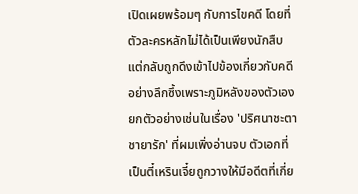เปิดเผยพร้อมๆ กับการไขคดี โดยที่ตัวละครหลักไม่ได้เป็นเพียงนักสืบ แต่กลับถูกดึงเข้าไปข้องเกี่ยวกับคดีอย่างลึกซึ้งเพราะภูมิหลังของตัวเอง ยกตัวอย่างเช่นในเรื่อง 'ปริศนาชะตาชายารัก' ที่ผมเพิ่งอ่านจบ ตัวเอกที่เป็นตี๋เหรินเจี๋ยถูกวางให้มีอดีตที่เกี่ย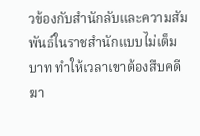วข้องกับสำนักลับและความสัมพันธ์ในราชสำนักแบบไม่เต็มบาท ทำให้เวลาเขาต้องสืบคดีฆา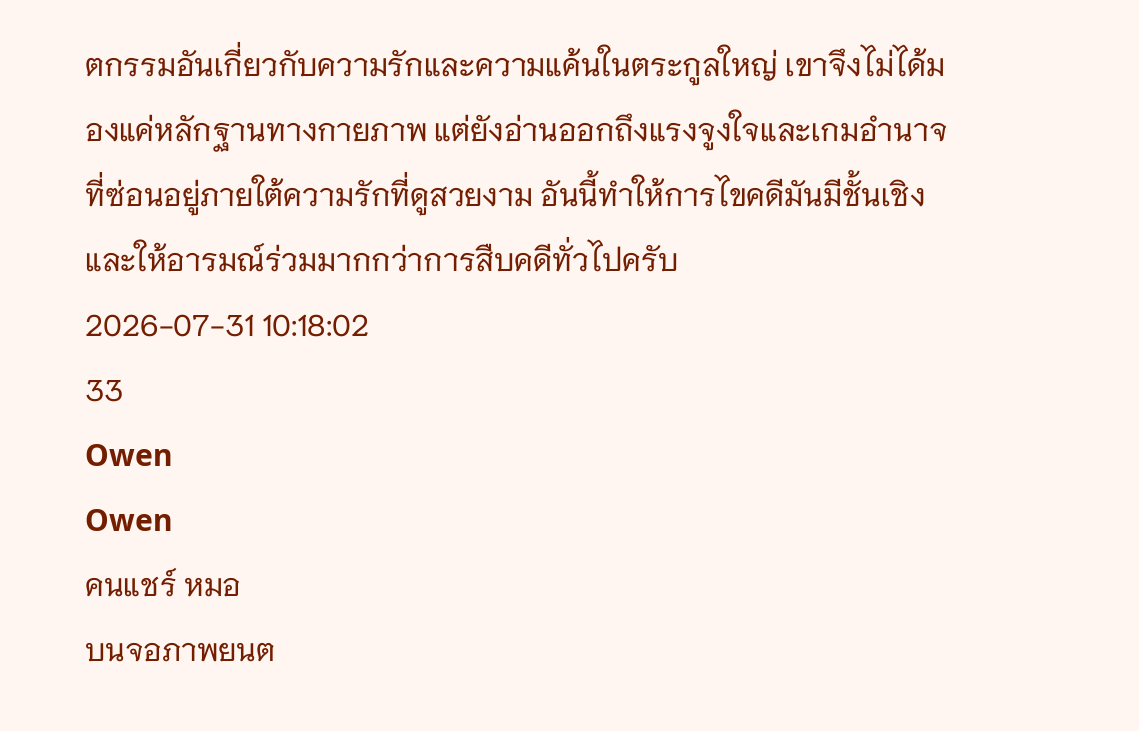ตกรรมอันเกี่ยวกับความรักและความแค้นในตระกูลใหญ่ เขาจึงไม่ได้มองแค่หลักฐานทางกายภาพ แต่ยังอ่านออกถึงแรงจูงใจและเกมอำนาจที่ซ่อนอยู่ภายใต้ความรักที่ดูสวยงาม อันนี้ทำให้การไขคดีมันมีชั้นเชิงและให้อารมณ์ร่วมมากกว่าการสืบคดีทั่วไปครับ
2026-07-31 10:18:02
33
Owen
Owen
คนแชร์ หมอ
บนจอภาพยนต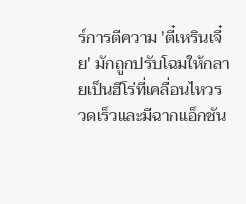ร์การตีความ 'ตี๋เหรินเจี๋ย' มักถูกปรับโฉมให้กลายเป็นฮีโร่ที่เคลื่อนไหวรวดเร็วและมีฉากแอ็กชัน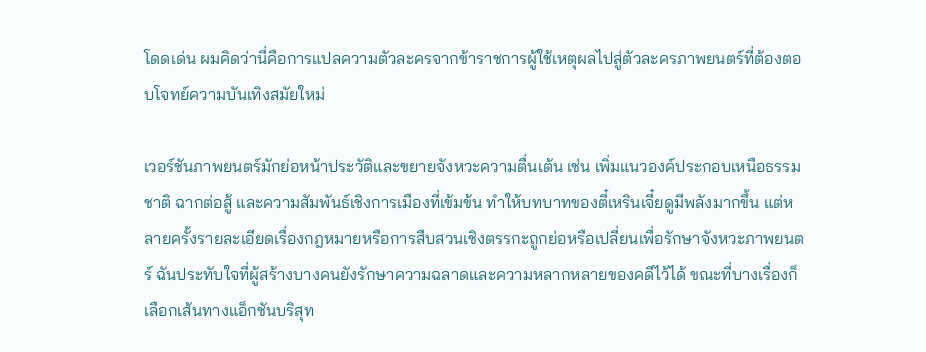โดดเด่น ผมคิดว่านี่คือการแปลความตัวละครจากข้าราชการผู้ใช้เหตุผลไปสู่ตัวละครภาพยนตร์ที่ต้องตอบโจทย์ความบันเทิงสมัยใหม่

เวอร์ชันภาพยนตร์มักย่อหน้าประวัติและขยายจังหวะความตื่นเต้น เช่น เพิ่มแนวองค์ประกอบเหนือธรรมชาติ ฉากต่อสู้ และความสัมพันธ์เชิงการเมืองที่เข้มข้น ทำให้บทบาทของตี๋เหรินเจี๋ยดูมีพลังมากขึ้น แต่หลายครั้งรายละเอียดเรื่องกฎหมายหรือการสืบสวนเชิงตรรกะถูกย่อหรือเปลี่ยนเพื่อรักษาจังหวะภาพยนตร์ ฉันประทับใจที่ผู้สร้างบางคนยังรักษาความฉลาดและความหลากหลายของคดีไว้ได้ ขณะที่บางเรื่องก็เลือกเส้นทางแอ็กชันบริสุท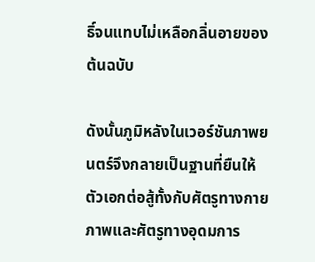ธิ์จนแทบไม่เหลือกลิ่นอายของต้นฉบับ

ดังนั้นภูมิหลังในเวอร์ชันภาพยนตร์จึงกลายเป็นฐานที่ยืนให้ตัวเอกต่อสู้ทั้งกับศัตรูทางกายภาพและศัตรูทางอุดมการ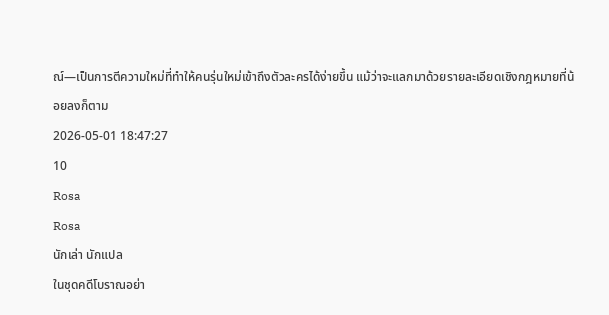ณ์—เป็นการตีความใหม่ที่ทำให้คนรุ่นใหม่เข้าถึงตัวละครได้ง่ายขึ้น แม้ว่าจะแลกมาด้วยรายละเอียดเชิงกฎหมายที่น้อยลงก็ตาม
2026-05-01 18:47:27
10
Rosa
Rosa
นักเล่า นักแปล
ในชุดคดีโบราณอย่า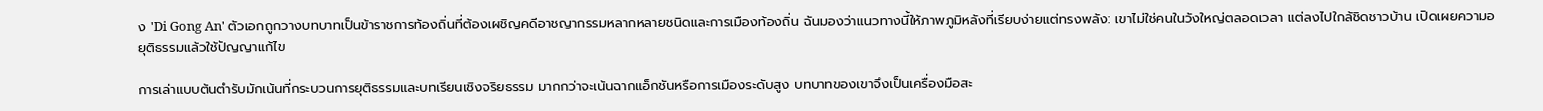ง 'Di Gong An' ตัวเอกถูกวางบทบาทเป็นข้าราชการท้องถิ่นที่ต้องเผชิญคดีอาชญากรรมหลากหลายชนิดและการเมืองท้องถิ่น ฉันมองว่าแนวทางนี้ให้ภาพภูมิหลังที่เรียบง่ายแต่ทรงพลัง: เขาไม่ใช่คนในวังใหญ่ตลอดเวลา แต่ลงไปใกล้ชิดชาวบ้าน เปิดเผยความอยุติธรรมแล้วใช้ปัญญาแก้ไข

การเล่าแบบต้นตำรับมักเน้นที่กระบวนการยุติธรรมและบทเรียนเชิงจริยธรรม มากกว่าจะเน้นฉากแอ็กชันหรือการเมืองระดับสูง บทบาทของเขาจึงเป็นเครื่องมือสะ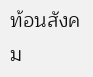ท้อนสังคม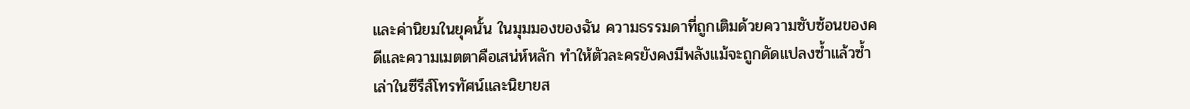และค่านิยมในยุคนั้น ในมุมมองของฉัน ความธรรมดาที่ถูกเติมด้วยความซับซ้อนของคดีและความเมตตาคือเสน่ห์หลัก ทำให้ตัวละครยังคงมีพลังแม้จะถูกดัดแปลงซ้ำแล้วซ้ำเล่าในซีรีส์โทรทัศน์และนิยายส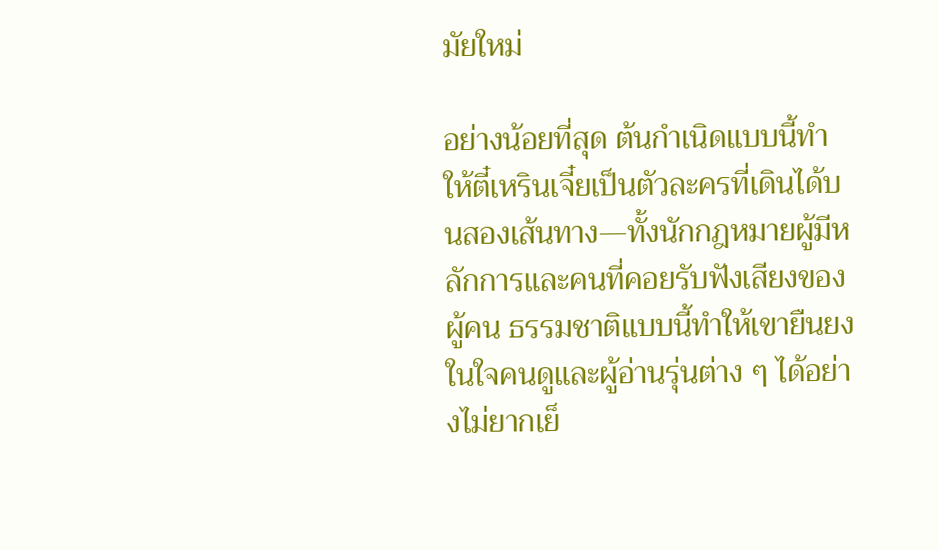มัยใหม่

อย่างน้อยที่สุด ต้นกำเนิดแบบนี้ทำให้ตี๋เหรินเจี๋ยเป็นตัวละครที่เดินได้บนสองเส้นทาง—ทั้งนักกฎหมายผู้มีหลักการและคนที่คอยรับฟังเสียงของผู้คน ธรรมชาติแบบนี้ทำให้เขายืนยงในใจคนดูและผู้อ่านรุ่นต่าง ๆ ได้อย่างไม่ยากเย็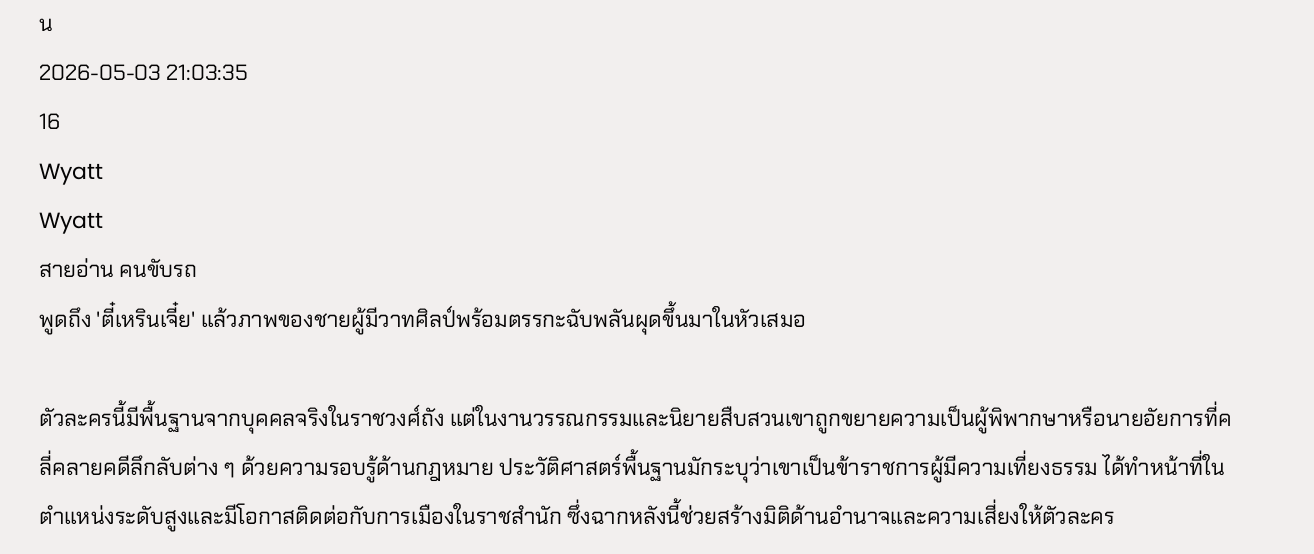น
2026-05-03 21:03:35
16
Wyatt
Wyatt
สายอ่าน คนขับรถ
พูดถึง 'ตี๋เหรินเจี๋ย' แล้วภาพของชายผู้มีวาทศิลป์พร้อมตรรกะฉับพลันผุดขึ้นมาในหัวเสมอ

ตัวละครนี้มีพื้นฐานจากบุคคลจริงในราชวงศ์ถัง แต่ในงานวรรณกรรมและนิยายสืบสวนเขาถูกขยายความเป็นผู้พิพากษาหรือนายอัยการที่คลี่คลายคดีลึกลับต่าง ๆ ด้วยความรอบรู้ด้านกฎหมาย ประวัติศาสตร์พื้นฐานมักระบุว่าเขาเป็นข้าราชการผู้มีความเที่ยงธรรม ได้ทำหน้าที่ในตำแหน่งระดับสูงและมีโอกาสติดต่อกับการเมืองในราชสำนัก ซึ่งฉากหลังนี้ช่วยสร้างมิติด้านอำนาจและความเสี่ยงให้ตัวละคร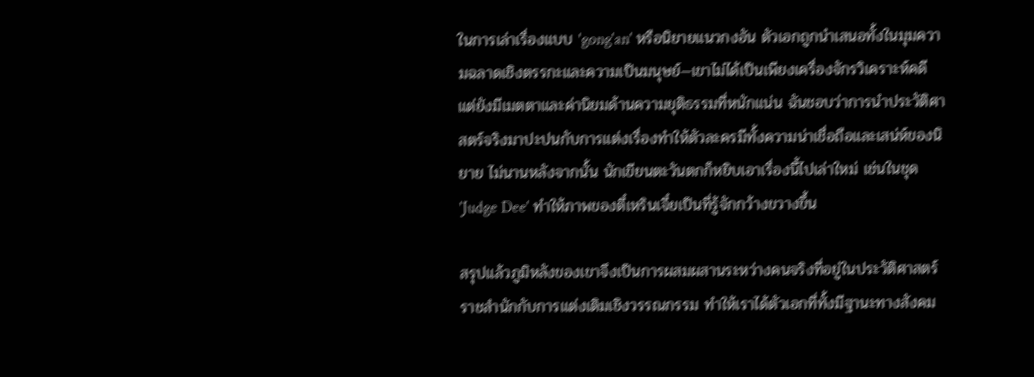ในการเล่าเรื่องแบบ 'gong'an' หรือนิยายแนวกงอัน ตัวเอกถูกนำเสนอทั้งในมุมความฉลาดเชิงตรรกะและความเป็นมนุษย์—เขาไม่ได้เป็นเพียงเครื่องจักรวิเคราะห์คดี แต่ยังมีเมตตาและค่านิยมด้านความยุติธรรมที่หนักแน่น ฉันชอบว่าการนำประวัติศาสตร์จริงมาปะปนกับการแต่งเรื่องทำให้ตัวละครมีทั้งความน่าเชื่อถือและเสน่ห์ของนิยาย ไม่นานหลังจากนั้น นักเขียนตะวันตกก็หยิบเอาเรื่องนี้ไปเล่าใหม่ เช่นในชุด 'Judge Dee' ทำให้ภาพของตี๋เหรินเจี๋ยเป็นที่รู้จักกว้างขวางขึ้น

สรุปแล้วภูมิหลังของเขาจึงเป็นการผสมผสานระหว่างคนจริงที่อยู่ในประวัติศาสตร์ราชสำนักกับการแต่งเติมเชิงวรรณกรรม ทำให้เราได้ตัวเอกที่ทั้งมีฐานะทางสังคม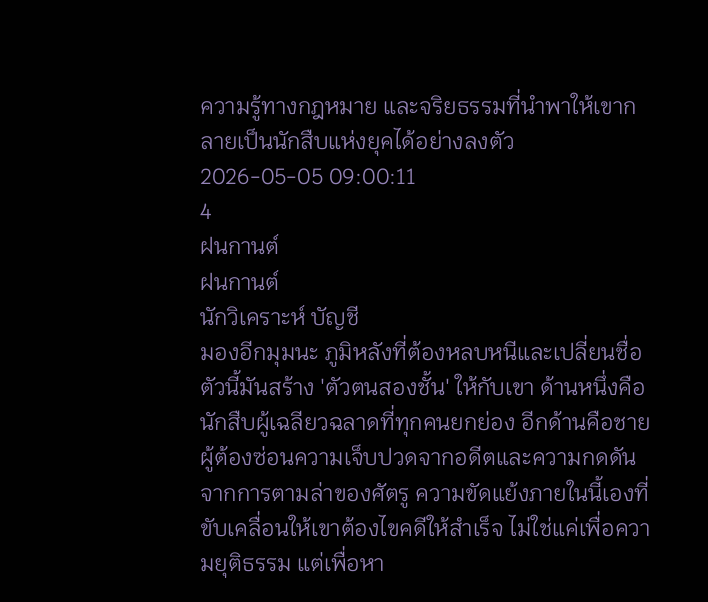ความรู้ทางกฎหมาย และจริยธรรมที่นำพาให้เขากลายเป็นนักสืบแห่งยุคได้อย่างลงตัว
2026-05-05 09:00:11
4
ฝนกานต์
ฝนกานต์
นักวิเคราะห์ บัญชี
มองอีกมุมนะ ภูมิหลังที่ต้องหลบหนีและเปลี่ยนชื่อตัวนี้มันสร้าง 'ตัวตนสองชั้น' ให้กับเขา ด้านหนึ่งคือนักสืบผู้เฉลียวฉลาดที่ทุกคนยกย่อง อีกด้านคือชายผู้ต้องซ่อนความเจ็บปวดจากอดีตและความกดดันจากการตามล่าของศัตรู ความขัดแย้งภายในนี้เองที่ขับเคลื่อนให้เขาต้องไขคดีให้สำเร็จ ไม่ใช่แค่เพื่อความยุติธรรม แต่เพื่อหา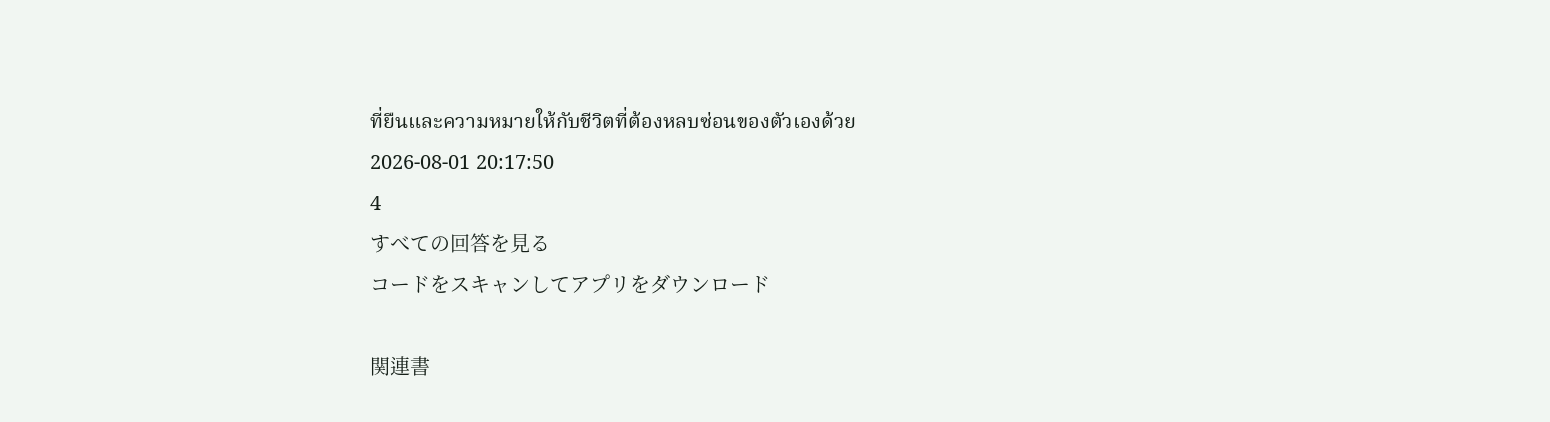ที่ยืนและความหมายให้กับชีวิตที่ต้องหลบซ่อนของตัวเองด้วย
2026-08-01 20:17:50
4
すべての回答を見る
コードをスキャンしてアプリをダウンロード

関連書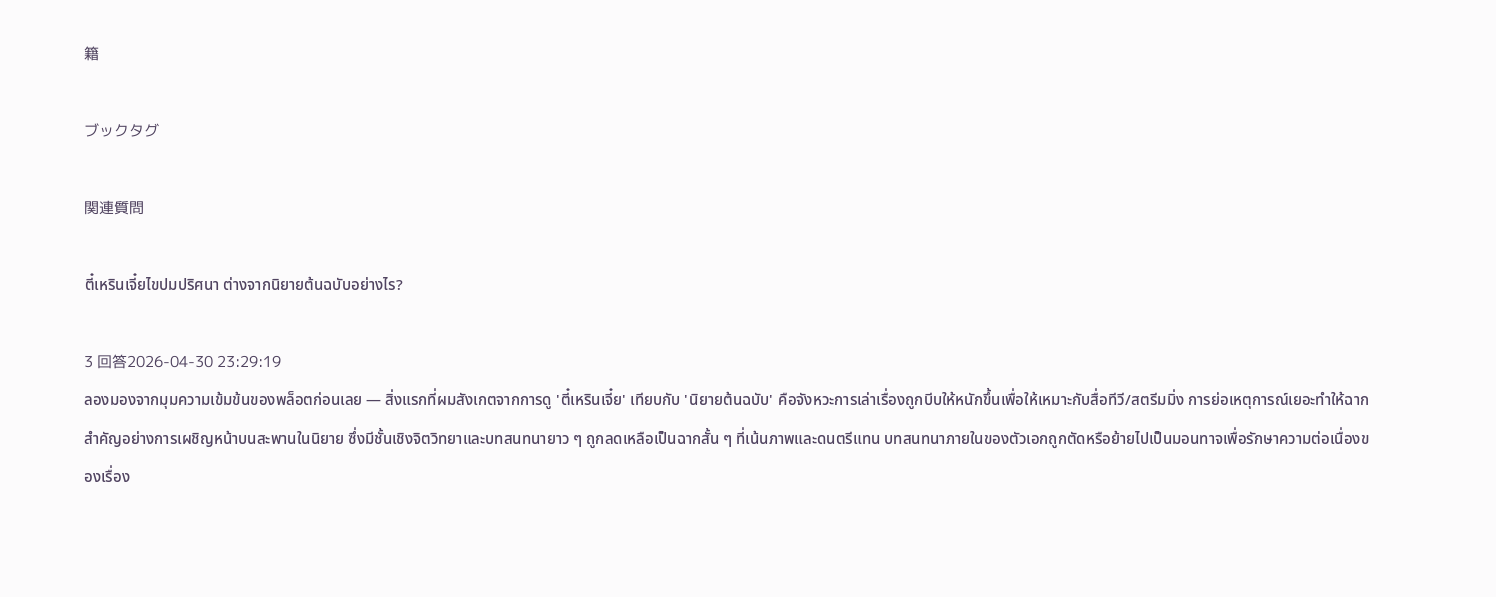籍

ブックタグ

関連質問

ตี๋เหรินเจี๋ยไขปมปริศนา ต่างจากนิยายต้นฉบับอย่างไร?

3 回答2026-04-30 23:29:19
ลองมองจากมุมความเข้มข้นของพล็อตก่อนเลย — สิ่งแรกที่ผมสังเกตจากการดู 'ตี๋เหรินเจี๋ย' เทียบกับ 'นิยายต้นฉบับ' คือจังหวะการเล่าเรื่องถูกบีบให้หนักขึ้นเพื่อให้เหมาะกับสื่อทีวี/สตรีมมิ่ง การย่อเหตุการณ์เยอะทำให้ฉากสำคัญอย่างการเผชิญหน้าบนสะพานในนิยาย ซึ่งมีชั้นเชิงจิตวิทยาและบทสนทนายาว ๆ ถูกลดเหลือเป็นฉากสั้น ๆ ที่เน้นภาพและดนตรีแทน บทสนทนาภายในของตัวเอกถูกตัดหรือย้ายไปเป็นมอนทาจเพื่อรักษาความต่อเนื่องของเรื่อง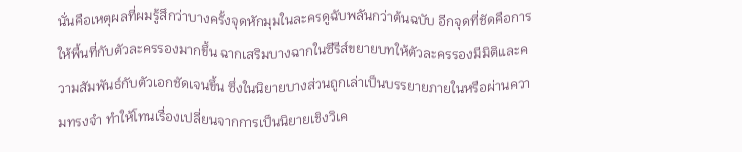นั่นคือเหตุผลที่ผมรู้สึกว่าบางครั้งจุดหักมุมในละครดูฉับพลันกว่าต้นฉบับ อีกจุดที่ชัดคือการให้พื้นที่กับตัวละครรองมากขึ้น ฉากเสริมบางฉากในซีรีส์ขยายบทให้ตัวละครรองมีมิติและความสัมพันธ์กับตัวเอกชัดเจนขึ้น ซึ่งในนิยายบางส่วนถูกเล่าเป็นบรรยายภายในหรือผ่านความทรงจำ ทำให้โทนเรื่องเปลี่ยนจากการเป็นนิยายเชิงวิเค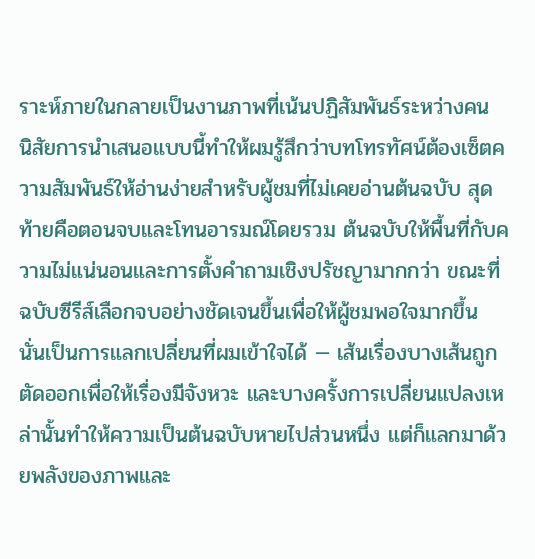ราะห์ภายในกลายเป็นงานภาพที่เน้นปฏิสัมพันธ์ระหว่างคน นิสัยการนำเสนอแบบนี้ทำให้ผมรู้สึกว่าบทโทรทัศน์ต้องเซ็ตความสัมพันธ์ให้อ่านง่ายสำหรับผู้ชมที่ไม่เคยอ่านต้นฉบับ สุดท้ายคือตอนจบและโทนอารมณ์โดยรวม ต้นฉบับให้พื้นที่กับความไม่แน่นอนและการตั้งคำถามเชิงปรัชญามากกว่า ขณะที่ฉบับซีรีส์เลือกจบอย่างชัดเจนขึ้นเพื่อให้ผู้ชมพอใจมากขึ้น นั่นเป็นการแลกเปลี่ยนที่ผมเข้าใจได้ — เส้นเรื่องบางเส้นถูกตัดออกเพื่อให้เรื่องมีจังหวะ และบางครั้งการเปลี่ยนแปลงเหล่านั้นทำให้ความเป็นต้นฉบับหายไปส่วนหนึ่ง แต่ก็แลกมาด้วยพลังของภาพและ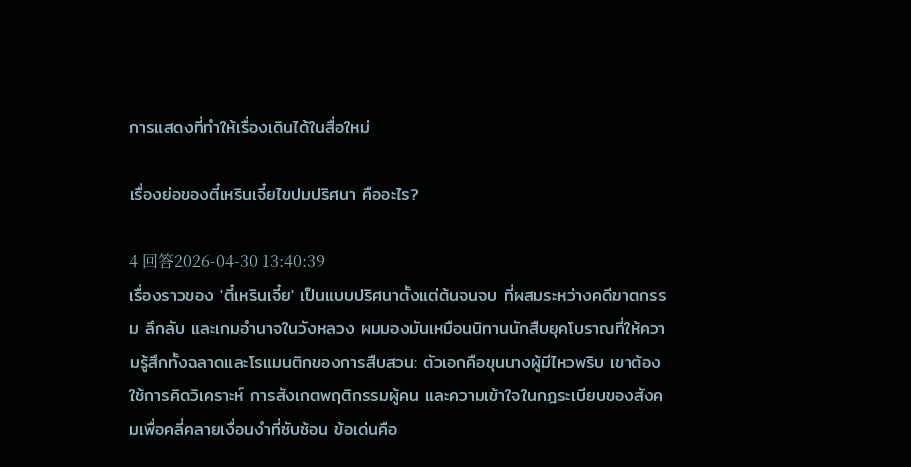การแสดงที่ทำให้เรื่องเดินได้ในสื่อใหม่

เรื่องย่อของตี๋เหรินเจี๋ยไขปมปริศนา คืออะไร?

4 回答2026-04-30 13:40:39
เรื่องราวของ 'ตี๋เหรินเจี๋ย' เป็นแบบปริศนาตั้งแต่ต้นจนจบ ที่ผสมระหว่างคดีฆาตกรรม ลึกลับ และเกมอำนาจในวังหลวง ผมมองมันเหมือนนิทานนักสืบยุคโบราณที่ให้ความรู้สึกทั้งฉลาดและโรแมนติกของการสืบสวน: ตัวเอกคือขุนนางผู้มีไหวพริบ เขาต้องใช้การคิดวิเคราะห์ การสังเกตพฤติกรรมผู้คน และความเข้าใจในกฎระเบียบของสังคมเพื่อคลี่คลายเงื่อนงำที่ซับซ้อน ข้อเด่นคือ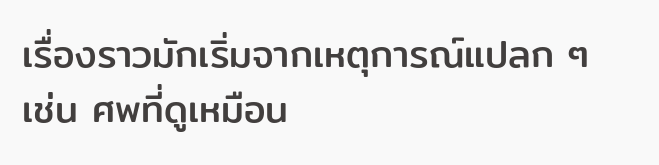เรื่องราวมักเริ่มจากเหตุการณ์แปลก ๆ เช่น ศพที่ดูเหมือน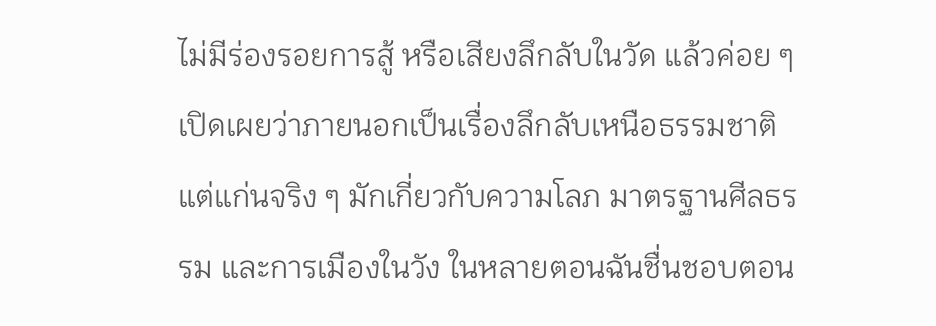ไม่มีร่องรอยการสู้ หรือเสียงลึกลับในวัด แล้วค่อย ๆ เปิดเผยว่าภายนอกเป็นเรื่องลึกลับเหนือธรรมชาติ แต่แก่นจริง ๆ มักเกี่ยวกับความโลภ มาตรฐานศีลธรรม และการเมืองในวัง ในหลายตอนฉันชื่นชอบตอน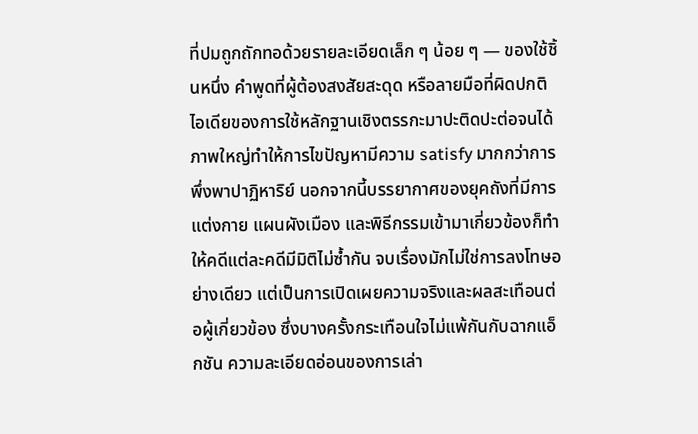ที่ปมถูกถักทอด้วยรายละเอียดเล็ก ๆ น้อย ๆ — ของใช้ชิ้นหนึ่ง คำพูดที่ผู้ต้องสงสัยสะดุด หรือลายมือที่ผิดปกติ ไอเดียของการใช้หลักฐานเชิงตรรกะมาปะติดปะต่อจนได้ภาพใหญ่ทำให้การไขปัญหามีความ satisfy มากกว่าการพึ่งพาปาฏิหาริย์ นอกจากนี้บรรยากาศของยุคถังที่มีการแต่งกาย แผนผังเมือง และพิธีกรรมเข้ามาเกี่ยวข้องก็ทำให้คดีแต่ละคดีมีมิติไม่ซ้ำกัน จบเรื่องมักไม่ใช่การลงโทษอย่างเดียว แต่เป็นการเปิดเผยความจริงและผลสะเทือนต่อผู้เกี่ยวข้อง ซึ่งบางครั้งกระเทือนใจไม่แพ้กันกับฉากแอ็กชัน ความละเอียดอ่อนของการเล่า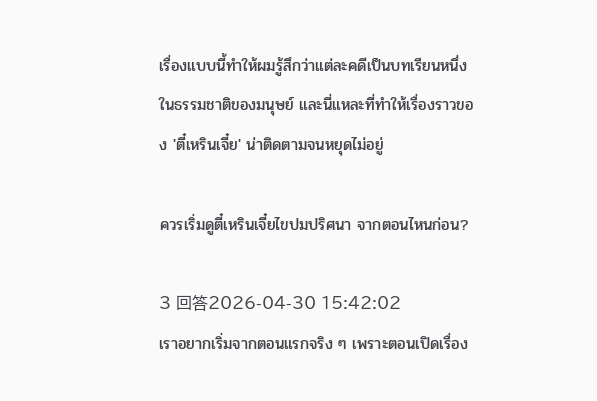เรื่องแบบนี้ทำให้ผมรู้สึกว่าแต่ละคดีเป็นบทเรียนหนึ่งในธรรมชาติของมนุษย์ และนี่แหละที่ทำให้เรื่องราวของ 'ตี๋เหรินเจี๋ย' น่าติดตามจนหยุดไม่อยู่

ควรเริ่มดูตี๋เหรินเจี๋ยไขปมปริศนา จากตอนไหนก่อน?

3 回答2026-04-30 15:42:02
เราอยากเริ่มจากตอนแรกจริง ๆ เพราะตอนเปิดเรื่อง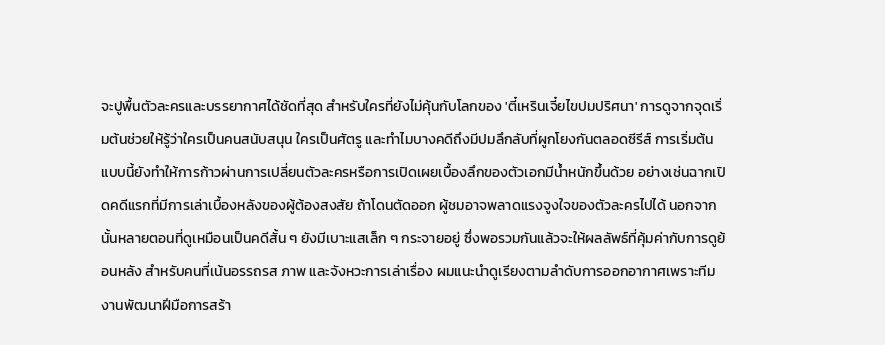จะปูพื้นตัวละครและบรรยากาศได้ชัดที่สุด สำหรับใครที่ยังไม่คุ้นกับโลกของ 'ตี๋เหรินเจี๋ยไขปมปริศนา' การดูจากจุดเริ่มต้นช่วยให้รู้ว่าใครเป็นคนสนับสนุน ใครเป็นศัตรู และทำไมบางคดีถึงมีปมลึกลับที่ผูกโยงกันตลอดซีรีส์ การเริ่มต้นแบบนี้ยังทำให้การก้าวผ่านการเปลี่ยนตัวละครหรือการเปิดเผยเบื้องลึกของตัวเอกมีน้ำหนักขึ้นด้วย อย่างเช่นฉากเปิดคดีแรกที่มีการเล่าเบื้องหลังของผู้ต้องสงสัย ถ้าโดนตัดออก ผู้ชมอาจพลาดแรงจูงใจของตัวละครไปได้ นอกจากนั้นหลายตอนที่ดูเหมือนเป็นคดีสั้น ๆ ยังมีเบาะแสเล็ก ๆ กระจายอยู่ ซึ่งพอรวมกันแล้วจะให้ผลลัพธ์ที่คุ้มค่ากับการดูย้อนหลัง สำหรับคนที่เน้นอรรถรส ภาพ และจังหวะการเล่าเรื่อง ผมแนะนำดูเรียงตามลำดับการออกอากาศเพราะทีมงานพัฒนาฝีมือการสร้า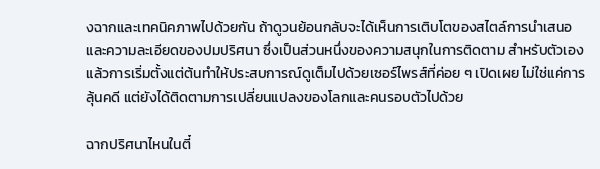งฉากและเทคนิคภาพไปด้วยกัน ถ้าดูวนย้อนกลับจะได้เห็นการเติบโตของสไตล์การนำเสนอและความละเอียดของปมปริศนา ซึ่งเป็นส่วนหนึ่งของความสนุกในการติดตาม สำหรับตัวเองแล้วการเริ่มตั้งแต่ต้นทำให้ประสบการณ์ดูเต็มไปด้วยเซอร์ไพรส์ที่ค่อย ๆ เปิดเผย ไม่ใช่แค่การลุ้นคดี แต่ยังได้ติดตามการเปลี่ยนแปลงของโลกและคนรอบตัวไปด้วย

ฉากปริศนาไหนในตี๋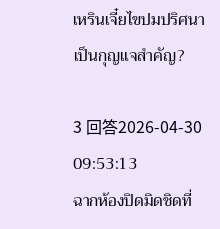เหรินเจี๋ยไขปมปริศนา เป็นกุญแจสำคัญ?

3 回答2026-04-30 09:53:13
ฉากห้องปิดมิดชิดที่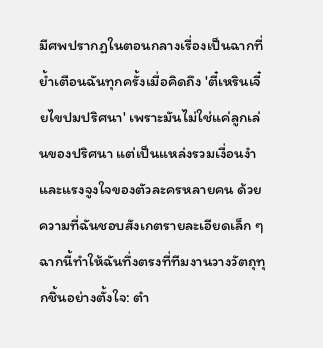มีศพปรากฏในตอนกลางเรื่องเป็นฉากที่ย้ำเตือนฉันทุกครั้งเมื่อคิดถึง 'ตี๋เหรินเจี๋ยไขปมปริศนา' เพราะมันไม่ใช่แค่ลูกเล่นของปริศนา แต่เป็นแหล่งรวมเงื่อนงำและแรงจูงใจของตัวละครหลายคน ด้วยความที่ฉันชอบสังเกตรายละเอียดเล็ก ๆ ฉากนี้ทำให้ฉันทึ่งตรงที่ทีมงานวางวัตถุทุกชิ้นอย่างตั้งใจ: ตำ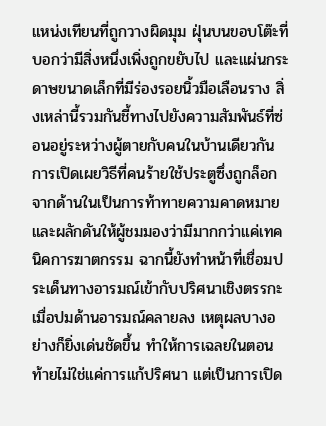แหน่งเทียนที่ถูกวางผิดมุม ฝุ่นบนขอบโต๊ะที่บอกว่ามีสิ่งหนึ่งเพิ่งถูกขยับไป และแผ่นกระดาษขนาดเล็กที่มีร่องรอยนิ้วมือเลือนราง สิ่งเหล่านี้รวมกันชี้ทางไปยังความสัมพันธ์ที่ซ่อนอยู่ระหว่างผู้ตายกับคนในบ้านเดียวกัน การเปิดเผยวิธีที่คนร้ายใช้ประตูซึ่งถูกล็อกจากด้านในเป็นการท้าทายความคาดหมายและผลักดันให้ผู้ชมมองว่ามีมากกว่าแค่เทคนิคการฆาตกรรม ฉากนี้ยังทำหน้าที่เชื่อมประเด็นทางอารมณ์เข้ากับปริศนาเชิงตรรกะ เมื่อปมด้านอารมณ์คลายลง เหตุผลบางอย่างก็ยิ่งเด่นชัดขึ้น ทำให้การเฉลยในตอนท้ายไม่ใช่แค่การแก้ปริศนา แต่เป็นการเปิด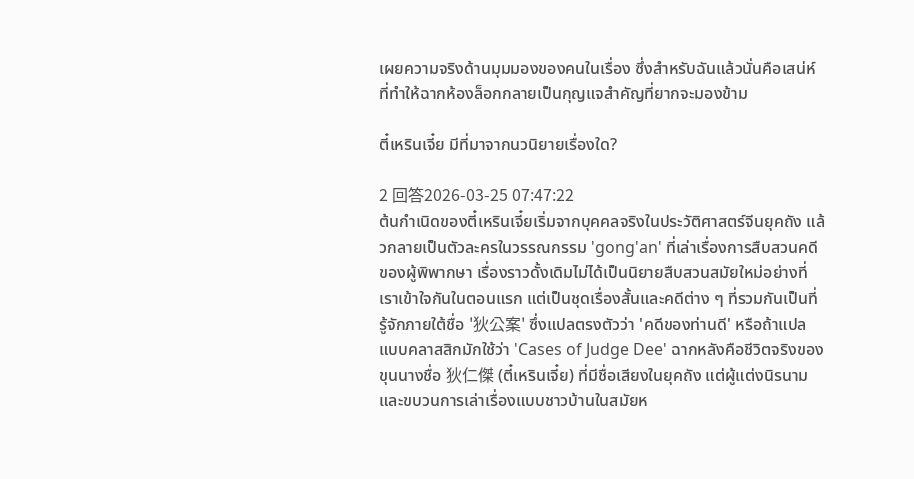เผยความจริงด้านมุมมองของคนในเรื่อง ซึ่งสำหรับฉันแล้วนั่นคือเสน่ห์ที่ทำให้ฉากห้องล็อกกลายเป็นกุญแจสำคัญที่ยากจะมองข้าม

ตี๋เหรินเจี๋ย มีที่มาจากนวนิยายเรื่องใด?

2 回答2026-03-25 07:47:22
ต้นกำเนิดของตี๋เหรินเจี๋ยเริ่มจากบุคคลจริงในประวัติศาสตร์จีนยุคถัง แล้วกลายเป็นตัวละครในวรรณกรรม 'gong'an' ที่เล่าเรื่องการสืบสวนคดีของผู้พิพากษา เรื่องราวดั้งเดิมไม่ได้เป็นนิยายสืบสวนสมัยใหม่อย่างที่เราเข้าใจกันในตอนแรก แต่เป็นชุดเรื่องสั้นและคดีต่าง ๆ ที่รวมกันเป็นที่รู้จักภายใต้ชื่อ '狄公案' ซึ่งแปลตรงตัวว่า 'คดีของท่านดี' หรือถ้าแปลแบบคลาสสิกมักใช้ว่า 'Cases of Judge Dee' ฉากหลังคือชีวิตจริงของขุนนางชื่อ 狄仁傑 (ตี๋เหรินเจี๋ย) ที่มีชื่อเสียงในยุคถัง แต่ผู้แต่งนิรนามและขบวนการเล่าเรื่องแบบชาวบ้านในสมัยห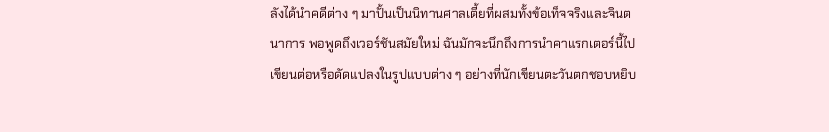ลังได้นำคดีต่าง ๆ มาปั้นเป็นนิทานศาลเตี้ยที่ผสมทั้งข้อเท็จจริงและจินตนาการ พอพูดถึงเวอร์ชันสมัยใหม่ ฉันมักจะนึกถึงการนำคาแรกเตอร์นี้ไปเขียนต่อหรือดัดแปลงในรูปแบบต่าง ๆ อย่างที่นักเขียนตะวันตกชอบหยิบ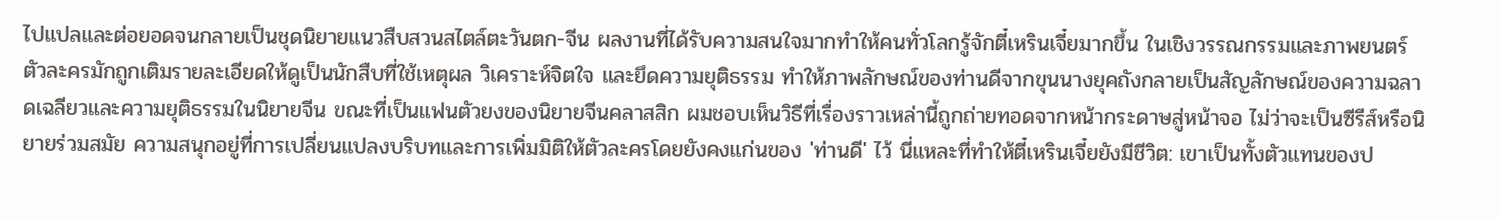ไปแปลและต่อยอดจนกลายเป็นชุดนิยายแนวสืบสวนสไตล์ตะวันตก-จีน ผลงานที่ได้รับความสนใจมากทำให้คนทั่วโลกรู้จักตี๋เหรินเจี๋ยมากขึ้น ในเชิงวรรณกรรมและภาพยนตร์ ตัวละครมักถูกเติมรายละเอียดให้ดูเป็นนักสืบที่ใช้เหตุผล วิเคราะห์จิตใจ และยึดความยุติธรรม ทำให้ภาพลักษณ์ของท่านดีจากขุนนางยุคถังกลายเป็นสัญลักษณ์ของความฉลาดเฉลียวและความยุติธรรมในนิยายจีน ขณะที่เป็นแฟนตัวยงของนิยายจีนคลาสสิก ผมชอบเห็นวิธีที่เรื่องราวเหล่านี้ถูกถ่ายทอดจากหน้ากระดาษสู่หน้าจอ ไม่ว่าจะเป็นซีรีส์หรือนิยายร่วมสมัย ความสนุกอยู่ที่การเปลี่ยนแปลงบริบทและการเพิ่มมิติให้ตัวละครโดยยังคงแก่นของ 'ท่านดี' ไว้ นี่แหละที่ทำให้ตี๋เหรินเจี๋ยยังมีชีวิต: เขาเป็นทั้งตัวแทนของป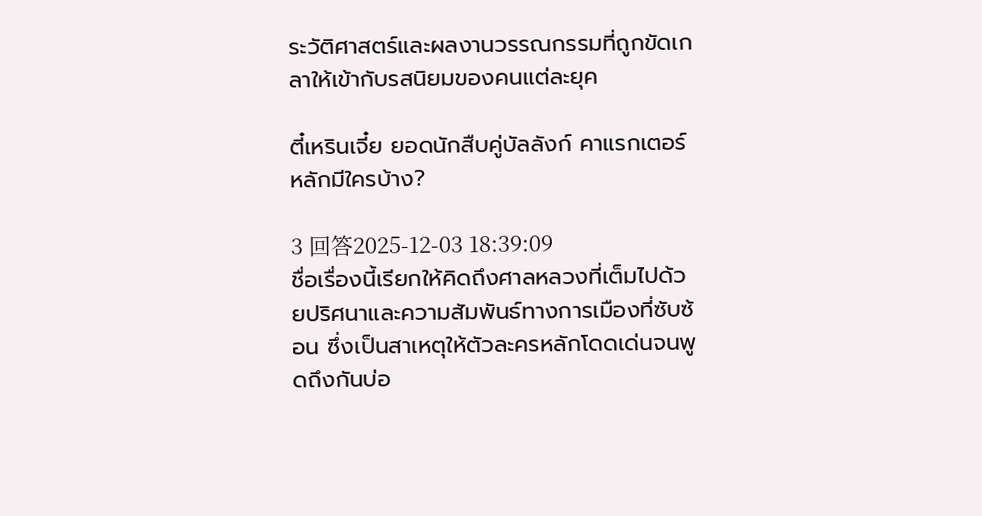ระวัติศาสตร์และผลงานวรรณกรรมที่ถูกขัดเกลาให้เข้ากับรสนิยมของคนแต่ละยุค

ตี๋เหรินเจี๋ย ยอดนักสืบคู่บัลลังก์ คาแรกเตอร์หลักมีใครบ้าง?

3 回答2025-12-03 18:39:09
ชื่อเรื่องนี้เรียกให้คิดถึงศาลหลวงที่เต็มไปด้วยปริศนาและความสัมพันธ์ทางการเมืองที่ซับซ้อน ซึ่งเป็นสาเหตุให้ตัวละครหลักโดดเด่นจนพูดถึงกันบ่อ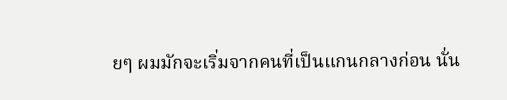ยๆ ผมมักจะเริ่มจากคนที่เป็นแกนกลางก่อน นั่น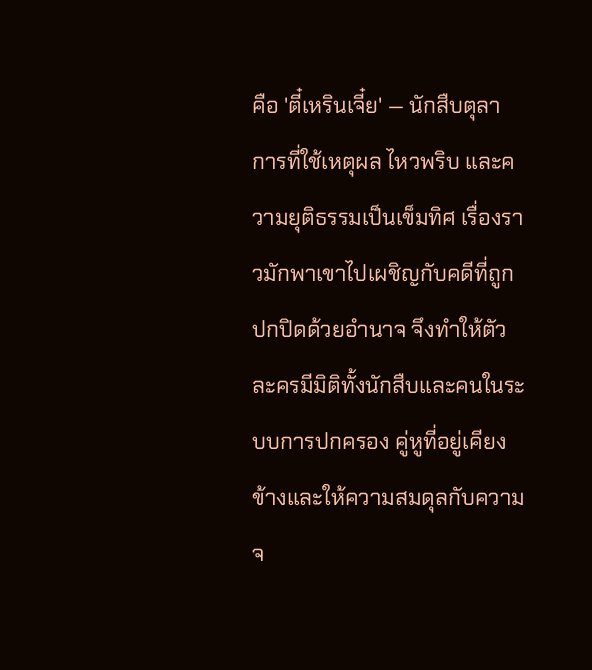คือ 'ตี๋เหรินเจี๋ย' — นักสืบตุลาการที่ใช้เหตุผล ไหวพริบ และความยุติธรรมเป็นเข็มทิศ เรื่องราวมักพาเขาไปเผชิญกับคดีที่ถูกปกปิดด้วยอำนาจ จึงทำให้ตัวละครมีมิติทั้งนักสืบและคนในระบบการปกครอง คู่หูที่อยู่เคียงข้างและให้ความสมดุลกับความจ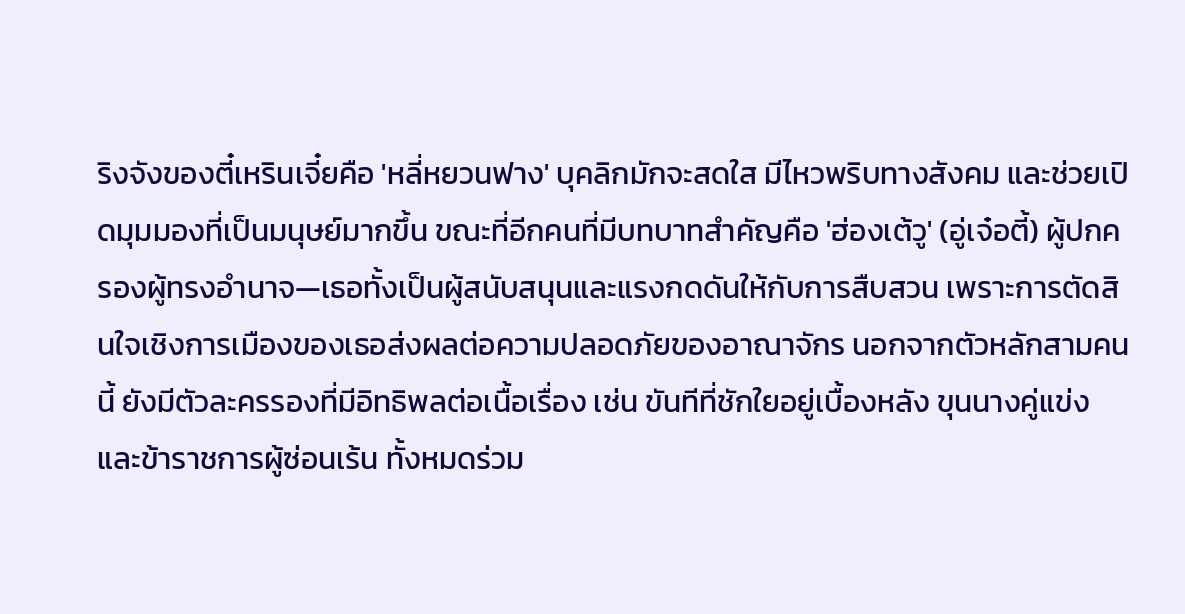ริงจังของตี๋เหรินเจี๋ยคือ 'หลี่หยวนฟาง' บุคลิกมักจะสดใส มีไหวพริบทางสังคม และช่วยเปิดมุมมองที่เป็นมนุษย์มากขึ้น ขณะที่อีกคนที่มีบทบาทสำคัญคือ 'ฮ่องเต้วู' (อู่เจ๋อตี้) ผู้ปกครองผู้ทรงอำนาจ—เธอทั้งเป็นผู้สนับสนุนและแรงกดดันให้กับการสืบสวน เพราะการตัดสินใจเชิงการเมืองของเธอส่งผลต่อความปลอดภัยของอาณาจักร นอกจากตัวหลักสามคนนี้ ยังมีตัวละครรองที่มีอิทธิพลต่อเนื้อเรื่อง เช่น ขันทีที่ชักใยอยู่เบื้องหลัง ขุนนางคู่แข่ง และข้าราชการผู้ซ่อนเร้น ทั้งหมดร่วม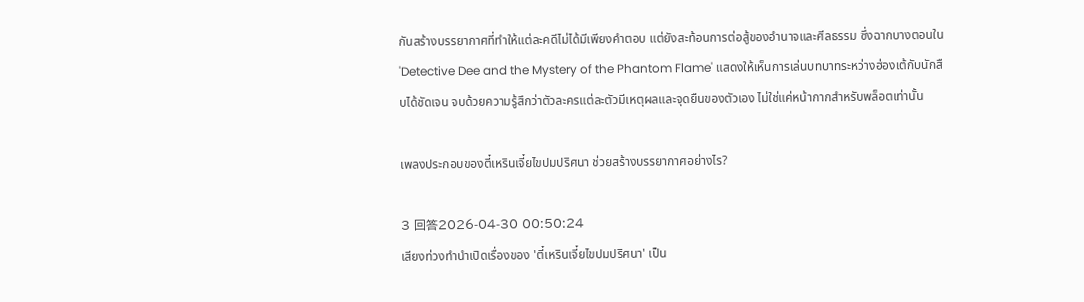กันสร้างบรรยากาศที่ทำให้แต่ละคดีไม่ได้มีเพียงคำตอบ แต่ยังสะท้อนการต่อสู้ของอำนาจและศีลธรรม ซึ่งฉากบางตอนใน 'Detective Dee and the Mystery of the Phantom Flame' แสดงให้เห็นการเล่นบทบาทระหว่างฮ่องเต้กับนักสืบได้ชัดเจน จบด้วยความรู้สึกว่าตัวละครแต่ละตัวมีเหตุผลและจุดยืนของตัวเอง ไม่ใช่แค่หน้ากากสำหรับพล็อตเท่านั้น

เพลงประกอบของตี๋เหรินเจี๋ยไขปมปริศนา ช่วยสร้างบรรยากาศอย่างไร?

3 回答2026-04-30 00:50:24
เสียงท่วงทำนำเปิดเรื่องของ 'ตี๋เหรินเจี๋ยไขปมปริศนา' เป็น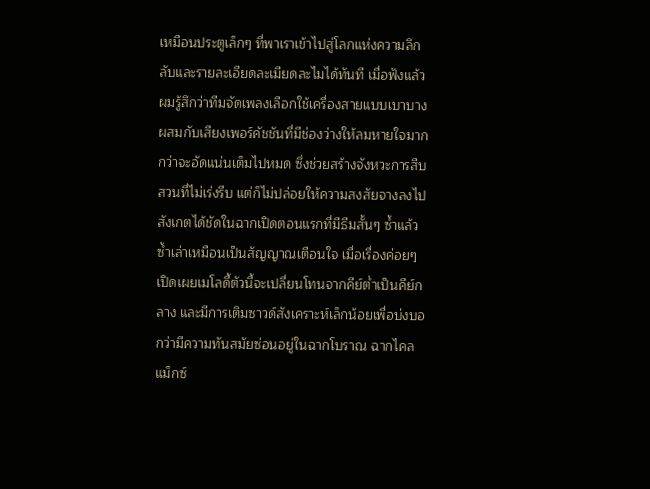เหมือนประตูเล็กๆ ที่พาเราเข้าไปสู่โลกแห่งความลึกลับและรายละเอียดละเมียดละไมได้ทันที เมื่อฟังแล้วผมรู้สึกว่าทีมจัดเพลงเลือกใช้เครื่องสายแบบเบาบางผสมกับเสียงเพอร์คัชชันที่มีช่องว่างให้ลมหายใจมากกว่าจะอัดแน่นเต็มไปหมด ซึ่งช่วยสร้างจังหวะการสืบสวนที่ไม่เร่งรีบ แต่ก็ไม่ปล่อยให้ความสงสัยจางลงไป สังเกตได้ชัดในฉากเปิดตอนแรกที่มีธีมสั้นๆ ซ้ำแล้วซ้ำเล่าเหมือนเป็นสัญญาณเตือนใจ เมื่อเรื่องค่อยๆ เปิดเผยเมโลดี้ตัวนี้จะเปลี่ยนโทนจากคีย์ต่ำเป็นคีย์กลาง และมีการเติมซาวด์สังเคราะห์เล็กน้อยเพื่อบ่งบอกว่ามีความทันสมัยซ่อนอยู่ในฉากโบราณ ฉากไคลแม็กซ์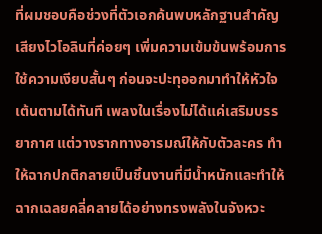ที่ผมชอบคือช่วงที่ตัวเอกค้นพบหลักฐานสำคัญ เสียงไวโอลินที่ค่อยๆ เพิ่มความเข้มข้นพร้อมการใช้ความเงียบสั้นๆ ก่อนจะปะทุออกมาทำให้หัวใจเต้นตามได้ทันที เพลงในเรื่องไม่ได้แค่เสริมบรรยากาศ แต่วางรากทางอารมณ์ให้กับตัวละคร ทำให้ฉากปกติกลายเป็นชิ้นงานที่มีน้ำหนักและทำให้ฉากเฉลยคลี่คลายได้อย่างทรงพลังในจังหวะ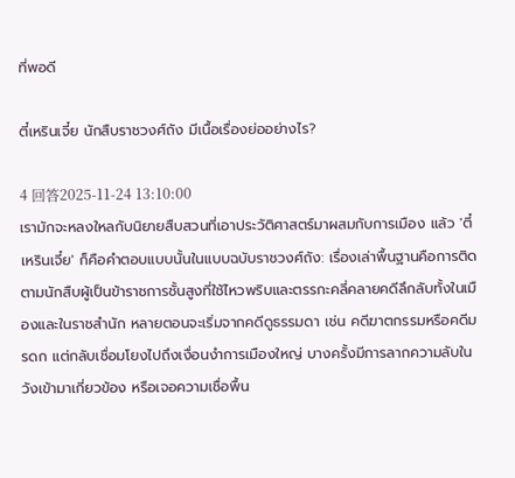ที่พอดี

ตี๋เหรินเจี๋ย นักสืบราชวงศ์ถัง มีเนื้อเรื่องย่ออย่างไร?

4 回答2025-11-24 13:10:00
เรามักจะหลงใหลกับนิยายสืบสวนที่เอาประวัติศาสตร์มาผสมกับการเมือง แล้ว 'ตี๋เหรินเจี๋ย' ก็คือคำตอบแบบนั้นในแบบฉบับราชวงศ์ถัง: เรื่องเล่าพื้นฐานคือการติดตามนักสืบผู้เป็นข้าราชการชั้นสูงที่ใช้ไหวพริบและตรรกะคลี่คลายคดีลึกลับทั้งในเมืองและในราชสำนัก หลายตอนจะเริ่มจากคดีดูธรรมดา เช่น คดีฆาตกรรมหรือคดีมรดก แต่กลับเชื่อมโยงไปถึงเงื่อนงำการเมืองใหญ่ บางครั้งมีการลากความลับในวังเข้ามาเกี่ยวข้อง หรือเจอความเชื่อพื้น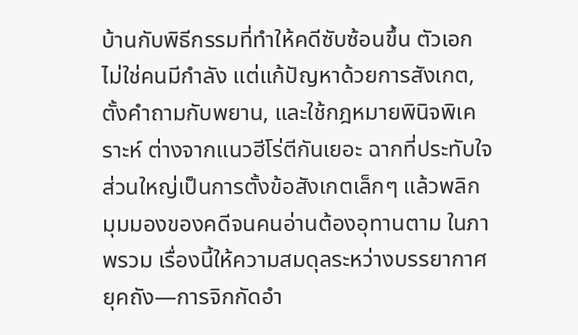บ้านกับพิธีกรรมที่ทำให้คดีซับซ้อนขึ้น ตัวเอกไม่ใช่คนมีกำลัง แต่แก้ปัญหาด้วยการสังเกต, ตั้งคำถามกับพยาน, และใช้กฎหมายพินิจพิเคราะห์ ต่างจากแนวฮีโร่ตีกันเยอะ ฉากที่ประทับใจส่วนใหญ่เป็นการตั้งข้อสังเกตเล็กๆ แล้วพลิกมุมมองของคดีจนคนอ่านต้องอุทานตาม ในภาพรวม เรื่องนี้ให้ความสมดุลระหว่างบรรยากาศยุคถัง—การจิกกัดอำ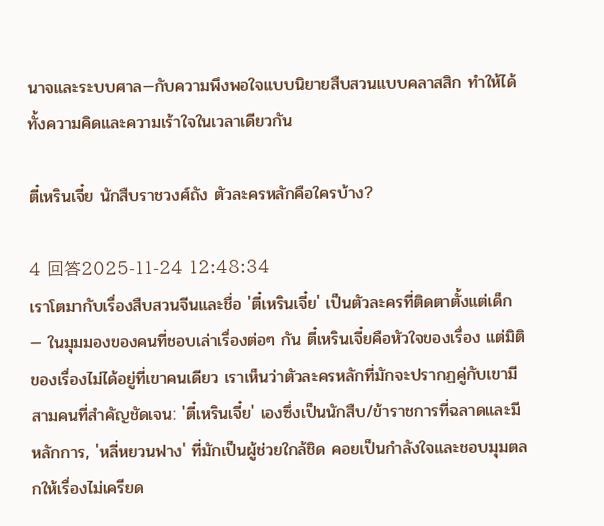นาจและระบบศาล—กับความพึงพอใจแบบนิยายสืบสวนแบบคลาสสิก ทำให้ได้ทั้งความคิดและความเร้าใจในเวลาเดียวกัน

ตี๋เหรินเจี๋ย นักสืบราชวงศ์ถัง ตัวละครหลักคือใครบ้าง?

4 回答2025-11-24 12:48:34
เราโตมากับเรื่องสืบสวนจีนและชื่อ 'ตี๋เหรินเจี๋ย' เป็นตัวละครที่ติดตาตั้งแต่เด็ก — ในมุมมองของคนที่ชอบเล่าเรื่องต่อๆ กัน ตี๋เหรินเจี๋ยคือหัวใจของเรื่อง แต่มิติของเรื่องไม่ได้อยู่ที่เขาคนเดียว เราเห็นว่าตัวละครหลักที่มักจะปรากฏคู่กับเขามีสามคนที่สำคัญชัดเจน: 'ตี๋เหรินเจี๋ย' เองซึ่งเป็นนักสืบ/ข้าราชการที่ฉลาดและมีหลักการ, 'หลี่หยวนฟาง' ที่มักเป็นผู้ช่วยใกล้ชิด คอยเป็นกำลังใจและชอบมุมตลกให้เรื่องไม่เครียด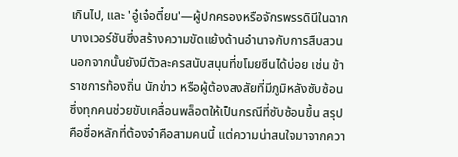เกินไป, และ 'อู๋เจ๋อตี๋ยน'—ผู้ปกครองหรือจักรพรรดินีในฉากบางเวอร์ชันซึ่งสร้างความขัดแย้งด้านอำนาจกับการสืบสวน นอกจากนั้นยังมีตัวละครสนับสนุนที่ขโมยซีนได้บ่อย เช่น ข้าราชการท้องถิ่น นักข่าว หรือผู้ต้องสงสัยที่มีภูมิหลังซับซ้อน ซึ่งทุกคนช่วยขับเคลื่อนพล็อตให้เป็นกรณีที่ซับซ้อนขึ้น สรุปคือชื่อหลักที่ต้องจำคือสามคนนี้ แต่ความน่าสนใจมาจากควา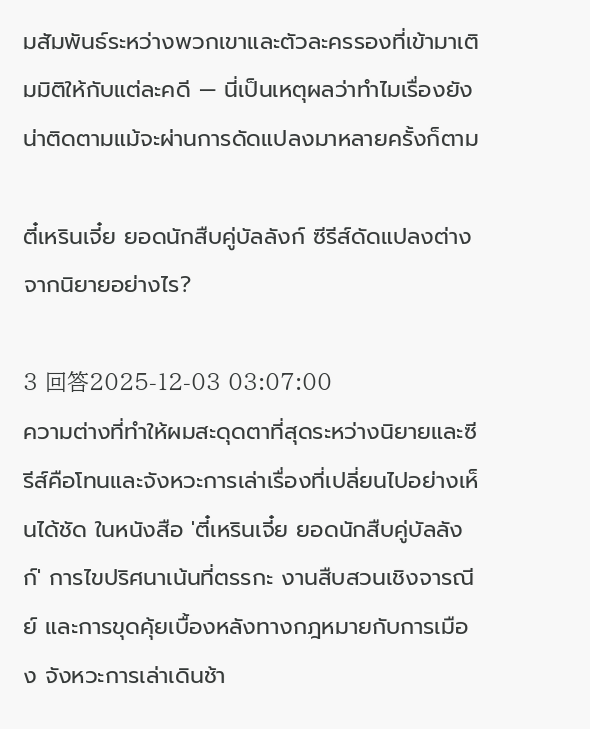มสัมพันธ์ระหว่างพวกเขาและตัวละครรองที่เข้ามาเติมมิติให้กับแต่ละคดี — นี่เป็นเหตุผลว่าทำไมเรื่องยังน่าติดตามแม้จะผ่านการดัดแปลงมาหลายครั้งก็ตาม

ตี๋เหรินเจี๋ย ยอดนักสืบคู่บัลลังก์ ซีรีส์ดัดแปลงต่างจากนิยายอย่างไร?

3 回答2025-12-03 03:07:00
ความต่างที่ทำให้ผมสะดุดตาที่สุดระหว่างนิยายและซีรีส์คือโทนและจังหวะการเล่าเรื่องที่เปลี่ยนไปอย่างเห็นได้ชัด ในหนังสือ 'ตี๋เหรินเจี๋ย ยอดนักสืบคู่บัลลังก์' การไขปริศนาเน้นที่ตรรกะ งานสืบสวนเชิงจารณีย์ และการขุดคุ้ยเบื้องหลังทางกฎหมายกับการเมือง จังหวะการเล่าเดินช้า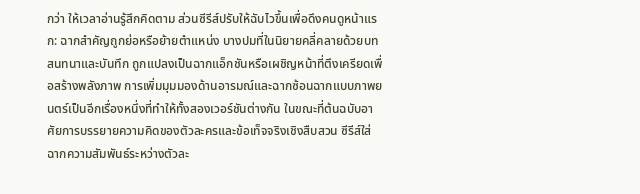กว่า ให้เวลาอ่านรู้สึกคิดตาม ส่วนซีรีส์ปรับให้ฉับไวขึ้นเพื่อดึงคนดูหน้าแรก: ฉากสำคัญถูกย่อหรือย้ายตำแหน่ง บางปมที่ในนิยายคลี่คลายด้วยบทสนทนาและบันทึก ถูกแปลงเป็นฉากแอ็กชันหรือเผชิญหน้าที่ตึงเครียดเพื่อสร้างพลังภาพ การเพิ่มมุมมองด้านอารมณ์และฉากซ้อนฉากแบบภาพยนตร์เป็นอีกเรื่องหนึ่งที่ทำให้ทั้งสองเวอร์ชันต่างกัน ในขณะที่ต้นฉบับอาศัยการบรรยายความคิดของตัวละครและข้อเท็จจริงเชิงสืบสวน ซีรีส์ใส่ฉากความสัมพันธ์ระหว่างตัวละ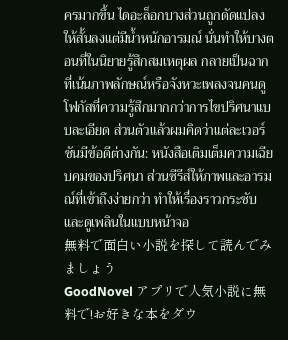ครมากขึ้น ไดอะล็อกบางส่วนถูกดัดแปลงให้สั้นลงแต่มีน้ำหนักอารมณ์ นั่นทำให้บางตอนที่ในนิยายรู้สึกสมเหตุผล กลายเป็นฉากที่เน้นภาพลักษณ์หรือจังหวะเพลงจนคนดูโฟกัสที่ความรู้สึกมากกว่าการไขปริศนาแบบละเอียด ส่วนตัวแล้วผมคิดว่าแต่ละเวอร์ชันมีข้อดีต่างกัน: หนังสือเติมเต็มความเฉียบคมของปริศนา ส่วนซีรีส์ให้ภาพและอารมณ์ที่เข้าถึงง่ายกว่า ทำให้เรื่องราวกระชับและดูเพลินในแบบหน้าจอ
無料で面白い小説を探して読んでみましょう
GoodNovel アプリで人気小説に無料で!お好きな本をダウ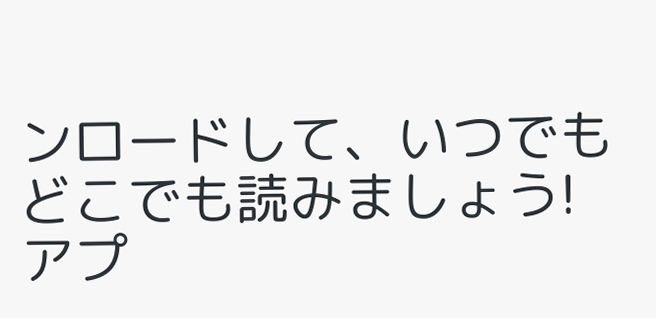ンロードして、いつでもどこでも読みましょう!
アプ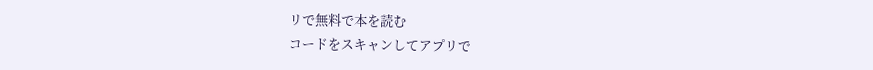リで無料で本を読む
コードをスキャンしてアプリで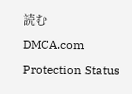読む
DMCA.com Protection Status